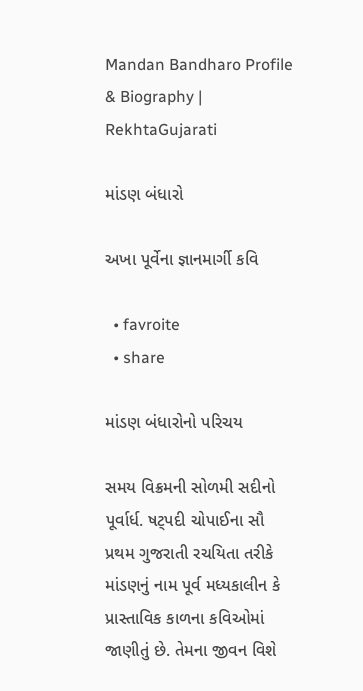Mandan Bandharo Profile & Biography | RekhtaGujarati

માંડણ બંધારો

અખા પૂર્વેના જ્ઞાનમાર્ગી કવિ

  • favroite
  • share

માંડણ બંધારોનો પરિચય

સમય વિક્રમની સોળમી સદીનો પૂર્વાર્ધ. ષટ્પદી ચોપાઈના સૌ પ્રથમ ગુજરાતી રચયિતા તરીકે માંડણનું નામ પૂર્વ મધ્યકાલીન કે પ્રાસ્તાવિક કાળના કવિઓમાં જાણીતું છે. તેમના જીવન વિશે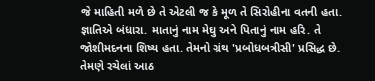જે માહિતી મળે છે તે એટલી જ કે મૂળ તે સિરોહીના વતની હતા. જ્ઞાતિએ બંધારા. માતાનું નામ મેઘુ અને પિતાનું નામ હરિ. તે જોશીમદનના શિષ્ય હતા. તેમનો ગ્રંથ 'પ્રબોધબત્રીસી' પ્રસિદ્ધ છે. તેમણે રચેલાં આઠ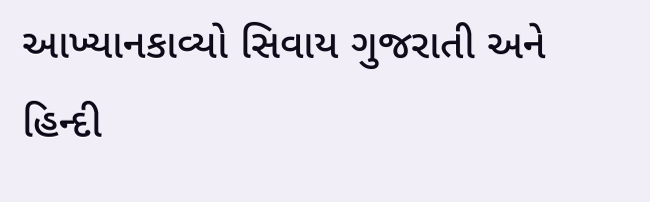આખ્યાનકાવ્યો સિવાય ગુજરાતી અને હિન્દી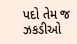પદો તેમ જ ઝકડીઓ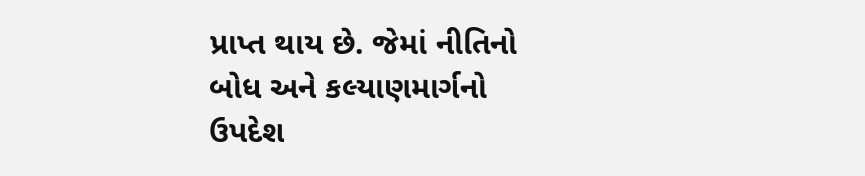પ્રાપ્ત થાય છે. જેમાં નીતિનો બોધ અને કલ્યાણમાર્ગનો ઉપદેશ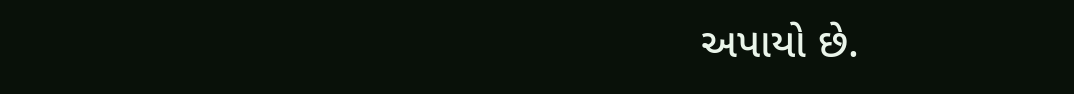અપાયો છે.